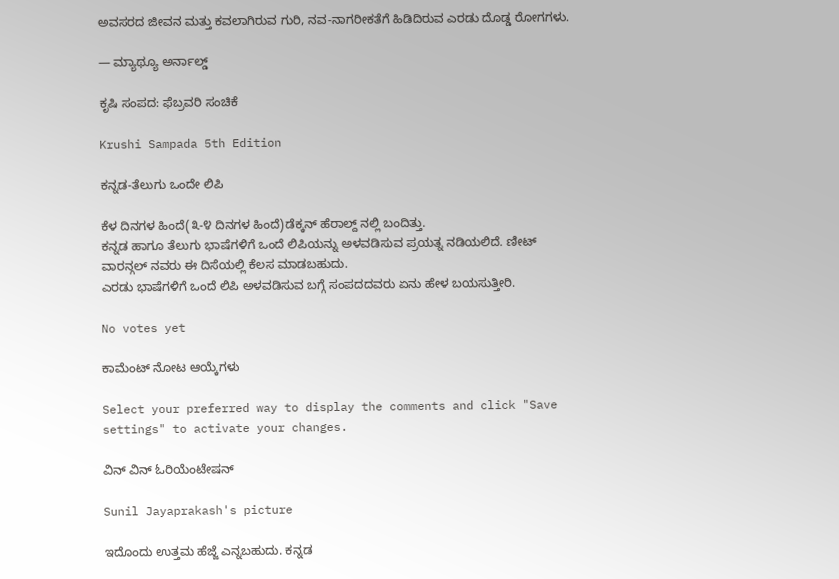ಅವಸರದ ಜೀವನ ಮತ್ತು ಕವಲಾಗಿರುವ ಗುರಿ, ನವ-ನಾಗರೀಕತೆಗೆ ಹಿಡಿದಿರುವ ಎರಡು ದೊಡ್ಡ ರೋಗಗಳು.

— ಮ್ಯಾಥ್ಯೂ ಅರ್ನಾಲ್ಡ್

ಕೃಷಿ ಸಂಪದ: ಫೆಬ್ರವರಿ ಸಂಚಿಕೆ

Krushi Sampada 5th Edition

ಕನ್ನಡ-ತೆಲುಗು ಒಂದೇ ಲಿಪಿ

ಕೆಳ ದಿನಗಳ ಹಿಂದೆ(೩-೪ ದಿನಗಳ ಹಿಂದೆ)ಡೆಕ್ಕನ್ ಹೆರಾಲ್ದ್ ನಲ್ಲಿ ಬಂದಿತ್ತು.
ಕನ್ನಡ ಹಾಗೂ ತೆಲುಗು ಭಾಷೆಗಳಿಗೆ ಒಂದೆ ಲಿಪಿಯನ್ನು ಅಳವಡಿಸುವ ಪ್ರಯತ್ನ ನಡಿಯಲಿದೆ. ಣೀಟ್ ವಾರನ್ಗಲ್ ನವರು ಈ ದಿಸೆಯಲ್ಲಿ ಕೆಲಸ ಮಾಡಬಹುದು.
ಎರಡು ಭಾಷೆಗಳಿಗೆ ಒಂದೆ ಲಿಪಿ ಅಳವಡಿಸುವ ಬಗ್ಗೆ ಸಂಪದದವರು ಏನು ಹೇಳ ಬಯಸುತ್ತೀರಿ.

No votes yet

ಕಾಮೆಂಟ್ ನೋಟ ಆಯ್ಕೆಗಳು

Select your preferred way to display the comments and click "Save settings" to activate your changes.

ವಿನ್ ವಿನ್ ಓರಿಯೆಂಟೇಷನ್

Sunil Jayaprakash's picture

ಇದೊಂದು ಉತ್ತಮ ಹೆಜ್ಜೆ ಎನ್ನಬಹುದು. ಕನ್ನಡ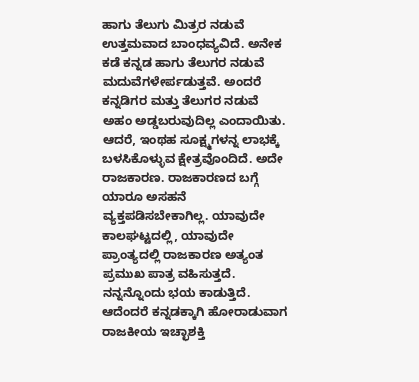ಹಾಗು ತೆಲುಗು ಮಿತ್ರರ ನಡುವೆ ಉತ್ತಮವಾದ ಬಾಂಧವ್ಯವಿದೆ. ಅನೇಕ ಕಡೆ ಕನ್ನಡ ಹಾಗು ತೆಲುಗರ ನಡುವೆ ಮದುವೆಗಳೇರ್ಪಡುತ್ತವೆ. ಅಂದರೆ ಕನ್ನಡಿಗರ ಮತ್ತು ತೆಲುಗರ ನಡುವೆ ಅಹಂ ಅಡ್ಡಬರುವುದಿಲ್ಲ ಎಂದಾಯಿತು. ಆದರೆ, ಇಂಥಹ ಸೂಕ್ಷ್ಮಗಳನ್ನ ಲಾಭಕ್ಕೆ ಬಳಸಿಕೊಳ್ಳುವ ಕ್ಷೇತ್ರವೊಂದಿದೆ. ಅದೇ ರಾಜಕಾರಣ. ರಾಜಕಾರಣದ ಬಗ್ಗೆ ಯಾರೂ ಅಸಹನೆ ವ್ಯಕ್ತಪಡಿಸಬೇಕಾಗಿಲ್ಲ. ಯಾವುದೇ ಕಾಲಘಟ್ಟದಲ್ಲಿ, ಯಾವುದೇ ಪ್ರಾಂತ್ಯದಲ್ಲಿ ರಾಜಕಾರಣ ಅತ್ಯಂತ ಪ್ರಮುಖ ಪಾತ್ರ ವಹಿಸುತ್ತದೆ.
ನನ್ನನ್ನೊಂದು ಭಯ ಕಾಡುತ್ತಿದೆ. ಆದೆಂದರೆ ಕನ್ನಡಕ್ಕಾಗಿ ಹೋರಾಡುವಾಗ ರಾಜಕೀಯ ಇಚ್ಛಾಶಕ್ತಿ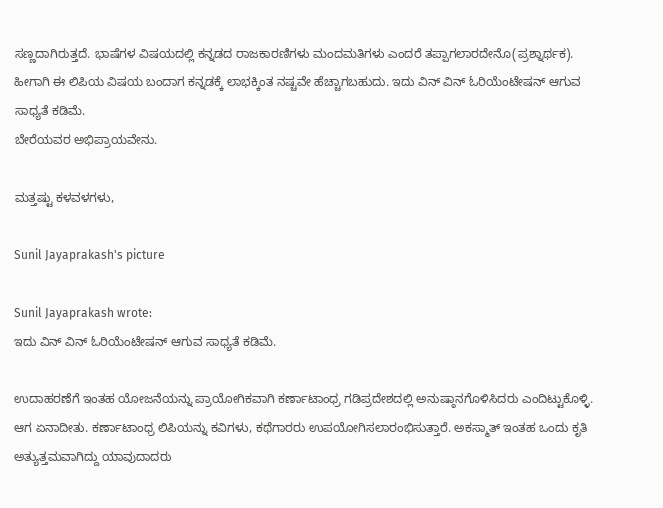ಸಣ್ಣದಾಗಿರುತ್ತದೆ. ಭಾಷೆಗಳ ವಿಷಯದಲ್ಲಿ ಕನ್ನಡದ ರಾಜಕಾರಣಿಗಳು ಮಂದಮತಿಗಳು ಎಂದರೆ ತಪ್ಪಾಗಲಾರದೇನೊ(ಪ್ರಶ್ನಾರ್ಥಕ). ಹೀಗಾಗಿ ಈ ಲಿಪಿಯ ವಿಷಯ ಬಂದಾಗ ಕನ್ನಡಕ್ಕೆ ಲಾಭಕ್ಕಿಂತ ನಷ್ಚವೇ ಹೆಚ್ಚಾಗಬಹುದು. ಇದು ವಿನ್ ವಿನ್ ಓರಿಯೆಂಟೇಷನ್ ಆಗುವ ಸಾಧ್ಯತೆ ಕಡಿಮೆ.
ಬೇರೆಯವರ ಅಭಿಪ್ರಾಯವೇನು.

ಮತ್ತಷ್ಟು ಕಳವಳಗಳು,

Sunil Jayaprakash's picture

Sunil Jayaprakash wrote:
ಇದು ವಿನ್ ವಿನ್ ಓರಿಯೆಂಟೇಷನ್ ಆಗುವ ಸಾಧ್ಯತೆ ಕಡಿಮೆ.

ಉದಾಹರಣೆಗೆ ಇಂತಹ ಯೋಜನೆಯನ್ನು ಪ್ರಾಯೋಗಿಕವಾಗಿ ಕರ್ಣಾಟಾಂಧ್ರ ಗಡಿಪ್ರದೇಶದಲ್ಲಿ ಅನುಷ್ಠಾನಗೊಳಿಸಿದರು ಎಂದಿಟ್ಟುಕೊಳ್ಳಿ. ಆಗ ಏನಾದೀತು. ಕರ್ಣಾಟಾಂಧ್ರ ಲಿಪಿಯನ್ನು ಕವಿಗಳು, ಕಥೆಗಾರರು ಉಪಯೋಗಿಸಲಾರಂಭಿಸುತ್ತಾರೆ. ಅಕಸ್ಮಾತ್ ಇಂತಹ ಒಂದು ಕೃತಿ ಅತ್ಯುತ್ತಮವಾಗಿದ್ದು ಯಾವುದಾದರು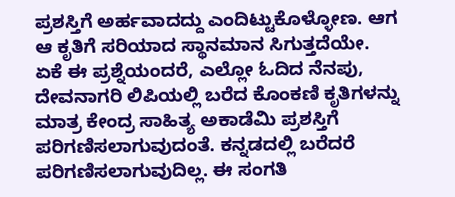ಪ್ರಶಸ್ತಿಗೆ ಅರ್ಹವಾದದ್ದು ಎಂದಿಟ್ಟುಕೊಳ್ಳೋಣ. ಆಗ ಆ ಕೃತಿಗೆ ಸರಿಯಾದ ಸ್ಥಾನಮಾನ ಸಿಗುತ್ತದೆಯೇ. ಏಕೆ ಈ ಪ್ರಶ್ನೆಯಂದರೆ, ಎಲ್ಲೋ ಓದಿದ ನೆನಪು, ದೇವನಾಗರಿ ಲಿಪಿಯಲ್ಲಿ ಬರೆದ ಕೊಂಕಣಿ ಕೃತಿಗಳನ್ನು ಮಾತ್ರ ಕೇಂದ್ರ ಸಾಹಿತ್ಯ ಅಕಾಡೆಮಿ ಪ್ರಶಸ್ತಿಗೆ ಪರಿಗಣಿಸಲಾಗುವುದಂತೆ. ಕನ್ನಡದಲ್ಲಿ ಬರೆದರೆ ಪರಿಗಣಿಸಲಾಗುವುದಿಲ್ಲ. ಈ ಸಂಗತಿ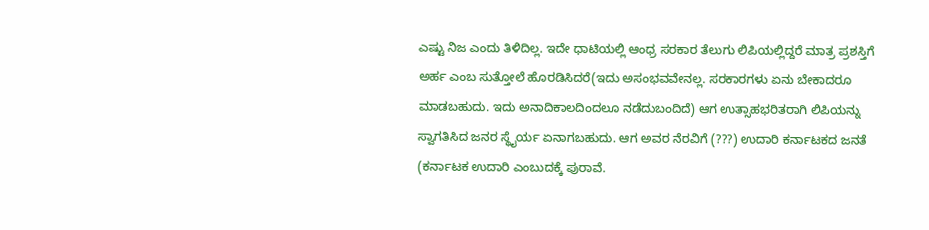ಎಷ್ಟು ನಿಜ ಎಂದು ತಿಳಿದಿಲ್ಲ. ಇದೇ ಧಾಟಿಯಲ್ಲಿ ಆಂಧ್ರ ಸರಕಾರ ತೆಲುಗು ಲಿಪಿಯಲ್ಲಿದ್ದರೆ ಮಾತ್ರ ಪ್ರಶಸ್ತಿಗೆ ಅರ್ಹ ಎಂಬ ಸುತ್ತೋಲೆ ಹೊರಡಿಸಿದರೆ(ಇದು ಅಸಂಭವವೇನಲ್ಲ. ಸರಕಾರಗಳು ಏನು ಬೇಕಾದರೂ ಮಾಡಬಹುದು. ಇದು ಅನಾದಿಕಾಲದಿಂದಲೂ ನಡೆದುಬಂದಿದೆ) ಆಗ ಉತ್ಸಾಹಭರಿತರಾಗಿ ಲಿಪಿಯನ್ನು ಸ್ವಾಗತಿಸಿದ ಜನರ ಸ್ಥೈರ್ಯ ಏನಾಗಬಹುದು. ಆಗ ಅವರ ನೆರವಿಗೆ (???) ಉದಾರಿ ಕರ್ನಾಟಕದ ಜನತೆ (ಕರ್ನಾಟಕ ಉದಾರಿ ಎಂಬುದಕ್ಕೆ ಪುರಾವೆ.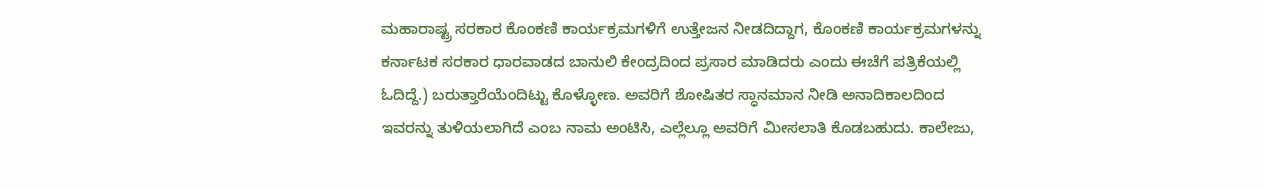ಮಹಾರಾಷ್ಟ್ರ ಸರಕಾರ ಕೊಂಕಣಿ ಕಾರ್ಯಕ್ರಮಗಳಿಗೆ ಉತ್ತೇಜನ ನೀಡದಿದ್ದಾಗ, ಕೊಂಕಣಿ ಕಾರ್ಯಕ್ರಮಗಳನ್ನು ಕರ್ನಾಟಕ ಸರಕಾರ ಧಾರವಾಡದ ಬಾನುಲಿ ಕೇಂದ್ರದಿಂದ ಪ್ರಸಾರ ಮಾಡಿದರು ಎಂದು ಈಚೆಗೆ ಪತ್ರಿಕೆಯಲ್ಲಿ ಓದಿದ್ದೆ.) ಬರುತ್ತಾರೆಯೆಂದಿಟ್ಟು ಕೊಳ್ಳೋಣ. ಅವರಿಗೆ ಶೋಷಿತರ ಸ್ಧಾನಮಾನ ನೀಡಿ ಅನಾದಿಕಾಲದಿಂದ ಇವರನ್ನು ತುಳಿಯಲಾಗಿದೆ ಎಂಬ ನಾಮ ಅಂಟಿಸಿ, ಎಲ್ಲೆಲ್ಲೂ ಅವರಿಗೆ ಮೀಸಲಾತಿ ಕೊಡಬಹುದು. ಕಾಲೇಜು,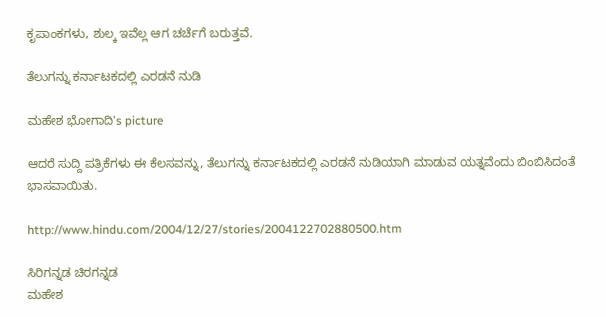ಕೃಪಾಂಕಗಳು, ಶುಲ್ಕ ಇವೆಲ್ಲ ಆಗ ಚರ್ಚೆಗೆ ಬರುತ್ತವೆ.

ತೆಲುಗನ್ನು ಕರ್ನಾಟಕದಲ್ಲಿ ಎರಡನೆ ನುಡಿ

ಮಹೇಶ ಭೋಗಾದಿ's picture

ಆದರೆ ಸುದ್ದಿ ಪತ್ರಿಕೆಗಳು ಈ ಕೆಲಸವನ್ನು, ತೆಲುಗನ್ನು ಕರ್ನಾಟಕದಲ್ಲಿ ಎರಡನೆ ನುಡಿಯಾಗಿ ಮಾಡುವ ಯತ್ನವೆಂದು ಬಿಂಬಿಸಿದಂತೆ ಭಾಸವಾಯಿತು.

http://www.hindu.com/2004/12/27/stories/2004122702880500.htm

ಸಿರಿಗನ್ನಡ ಚಿರಗನ್ನಡ
ಮಹೇಶ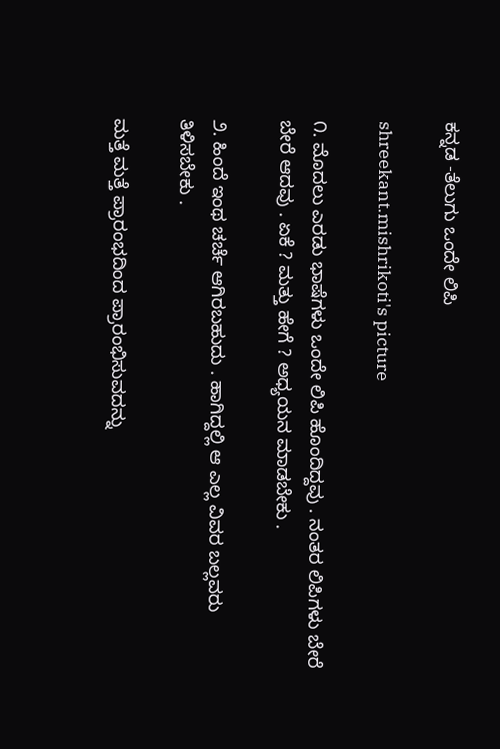ಕನ್ನಡ -ತೆಲುಗು ಒಂದೇ ಲಿಪಿ

shreekant.mishrikoti's picture

೧. ಮೊದಲು ಎರಡು ಭಾಷೆಗಳು ಒಂದೇ ಲಿಪಿ ಹೊಂದಿದ್ದವು . ನಂತರ ಲಿಪಿಗಳು ಬೇರೆ ಬೇರೆ ಆದವು . ಏಕೆ ? ಮತ್ತು ಹೇಗೆ ? ಅಧ್ಯಯನ ಮಾಡಬೇಕು .

೨. ಹಿಂದೆ ಇಂಥ ಚರ್ಚೆ ಆಗಿರಬಹುದು . ಹಾಗಿದ್ದಲ್ಲಿ ಆ ಎಲ್ಲ ವಿವರ ಬಲ್ಲವರು ತಿಳಿಸಬೇಕು .

ಮತ್ತೆ ಮತ್ತೆ ಪ್ರಾರಂಭದಿಂದ ಪ್ರಾರಂಭಿಸುವದನ್ನು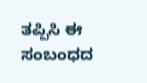ತಪ್ಪಿಸಿ ಈ ಸಂಬಂಧದ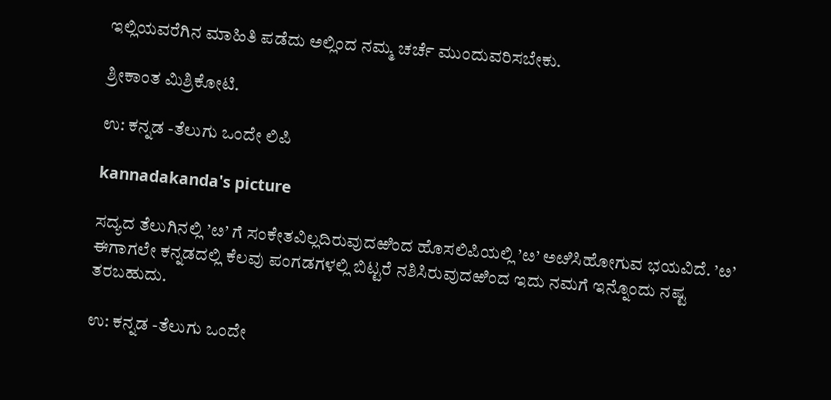ಇಲ್ಲಿಯವರೆಗಿನ ಮಾಹಿತಿ ಪಡೆದು ಅಲ್ಲಿಂದ ನಮ್ಮ ಚರ್ಚೆ ಮುಂದುವರಿಸಬೇಕು.

ಶ್ರೀಕಾಂತ ಮಿಶ್ರಿಕೋಟಿ.

ಉ: ಕನ್ನಡ -ತೆಲುಗು ಒಂದೇ ಲಿಪಿ

kannadakanda's picture

ಸದ್ಯದ ತೆಲುಗಿನಲ್ಲಿ ’ೞ’ ಗೆ ಸಂಕೇತವಿಲ್ಲದಿರುವುದಱಿಂದ ಹೊಸಲಿಪಿಯಲ್ಲಿ ’ೞ’ ಅೞಿಸಿಹೋಗುವ ಭಯವಿದೆ. ’ೞ’ ಈಗಾಗಲೇ ಕನ್ನಡದಲ್ಲಿ ಕೆಲವು ಪಂಗಡಗಳಲ್ಲಿ ಬಿಟ್ಟರೆ ನಶಿಸಿರುವುದಱಿಂದ ಇದು ನಮಗೆ ಇನ್ನೊಂದು ನಷ್ಟ ತರಬಹುದು.

ಉ: ಕನ್ನಡ -ತೆಲುಗು ಒಂದೇ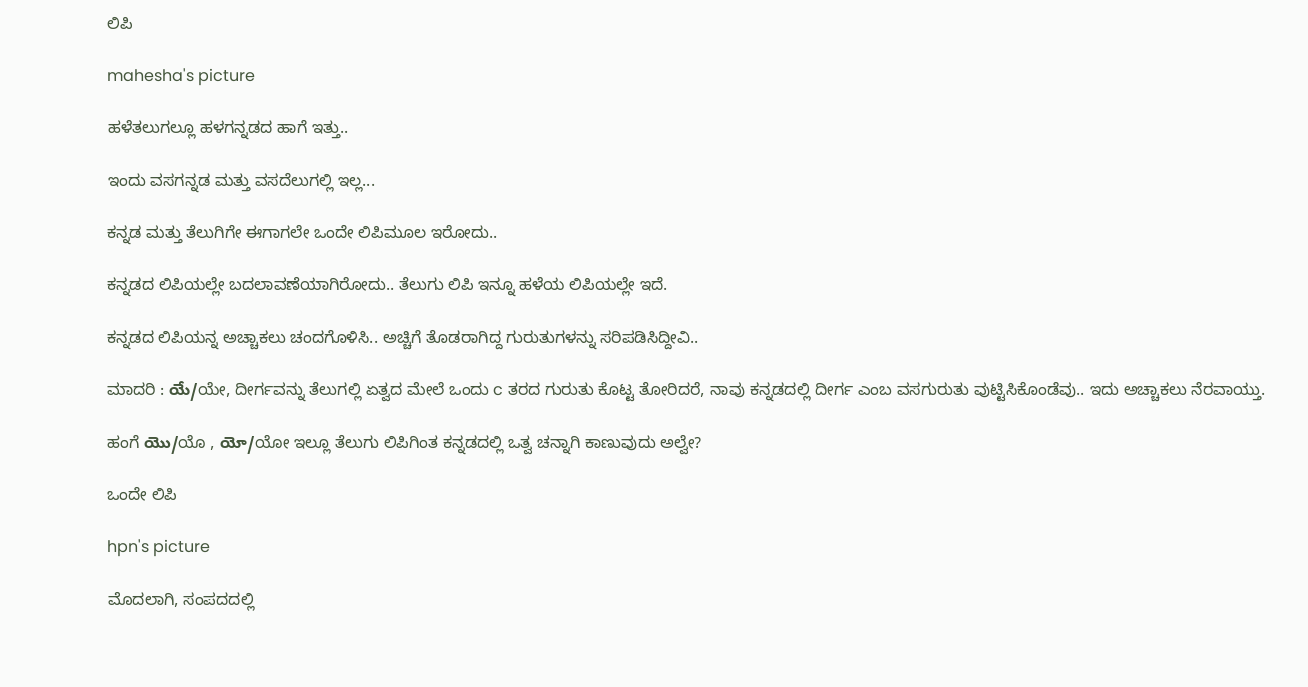ಲಿಪಿ

mahesha's picture

ಹಳೆತಲುಗಲ್ಲೂ ಹಳಗನ್ನಡದ ಹಾಗೆ ಇತ್ತು..

ಇಂದು ವಸಗನ್ನಡ ಮತ್ತು ವಸದೆಲುಗಲ್ಲಿ ಇಲ್ಲ...

ಕನ್ನಡ ಮತ್ತು ತೆಲುಗಿಗೇ ಈಗಾಗಲೇ ಒಂದೇ ಲಿಪಿಮೂಲ ಇರೋದು..

ಕನ್ನಡದ ಲಿಪಿಯಲ್ಲೇ ಬದಲಾವಣೆಯಾಗಿರೋದು.. ತೆಲುಗು ಲಿಪಿ ಇನ್ನೂ ಹಳೆಯ ಲಿಪಿಯಲ್ಲೇ ಇದೆ.

ಕನ್ನಡದ ಲಿಪಿಯನ್ನ ಅಚ್ಚಾಕಲು ಚಂದಗೊಳಿಸಿ.. ಅಚ್ಚಿಗೆ ತೊಡರಾಗಿದ್ದ ಗುರುತುಗಳನ್ನು ಸರಿಪಡಿಸಿದ್ದೀವಿ..

ಮಾದರಿ : యే/ಯೇ, ದೀರ್ಗವನ್ನು ತೆಲುಗಲ್ಲಿ ಏತ್ವದ ಮೇಲೆ ಒಂದು c ತರದ ಗುರುತು ಕೊಟ್ಟ ತೋರಿದರೆ, ನಾವು ಕನ್ನಡದಲ್ಲಿ ದೀರ್ಗ ಎಂಬ ವಸಗುರುತು ವುಟ್ಟಿಸಿಕೊಂಡೆವು.. ಇದು ಅಚ್ಚಾಕಲು ನೆರವಾಯ್ತು.

ಹಂಗೆ యొ/ಯೊ , యో/ಯೋ ಇಲ್ಲೂ ತೆಲುಗು ಲಿಪಿಗಿಂತ ಕನ್ನಡದಲ್ಲಿ ಒತ್ವ ಚನ್ನಾಗಿ ಕಾಣುವುದು ಅಲ್ವೇ?

ಒಂದೇ ಲಿಪಿ

hpn's picture

ಮೊದಲಾಗಿ, ಸಂಪದದಲ್ಲಿ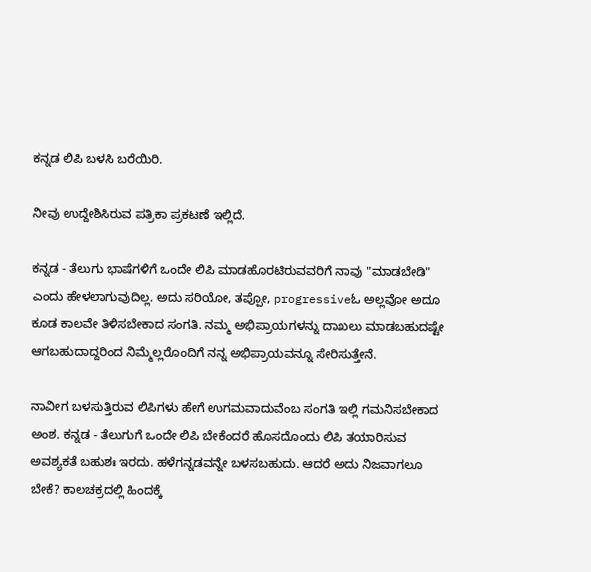ಕನ್ನಡ ಲಿಪಿ ಬಳಸಿ ಬರೆಯಿರಿ.

ನೀವು ಉದ್ದೇಶಿಸಿರುವ ಪತ್ರಿಕಾ ಪ್ರಕಟಣೆ ಇಲ್ಲಿದೆ.

ಕನ್ನಡ - ತೆಲುಗು ಭಾಷೆಗಳಿಗೆ ಒಂದೇ ಲಿಪಿ ಮಾಡಹೊರಟಿರುವವರಿಗೆ ನಾವು "ಮಾಡಬೇಡಿ" ಎಂದು ಹೇಳಲಾಗುವುದಿಲ್ಲ. ಅದು ಸರಿಯೋ, ತಪ್ಪೋ, progressiveಓ ಅಲ್ಲವೋ ಅದೂ ಕೂಡ ಕಾಲವೇ ತಿಳಿಸಬೇಕಾದ ಸಂಗತಿ. ನಮ್ಮ ಅಭಿಪ್ರಾಯಗಳನ್ನು ದಾಖಲು ಮಾಡಬಹುದಷ್ಟೇ ಆಗಬಹುದಾದ್ದರಿಂದ ನಿಮ್ಮೆಲ್ಲರೊಂದಿಗೆ ನನ್ನ ಅಭಿಪ್ರಾಯವನ್ನೂ ಸೇರಿಸುತ್ತೇನೆ.

ನಾವೀಗ ಬಳಸುತ್ತಿರುವ ಲಿಪಿಗಳು ಹೇಗೆ ಉಗಮವಾದುವೆಂಬ ಸಂಗತಿ ಇಲ್ಲಿ ಗಮನಿಸಬೇಕಾದ ಅಂಶ. ಕನ್ನಡ - ತೆಲುಗುಗೆ ಒಂದೇ ಲಿಪಿ ಬೇಕೆಂದರೆ ಹೊಸದೊಂದು ಲಿಪಿ ತಯಾರಿಸುವ ಅವಶ್ಯಕತೆ ಬಹುಶಃ ಇರದು. ಹಳೆಗನ್ನಡವನ್ನೇ ಬಳಸಬಹುದು. ಆದರೆ ಅದು ನಿಜವಾಗಲೂ ಬೇಕೆ? ಕಾಲಚಕ್ರದಲ್ಲಿ ಹಿಂದಕ್ಕೆ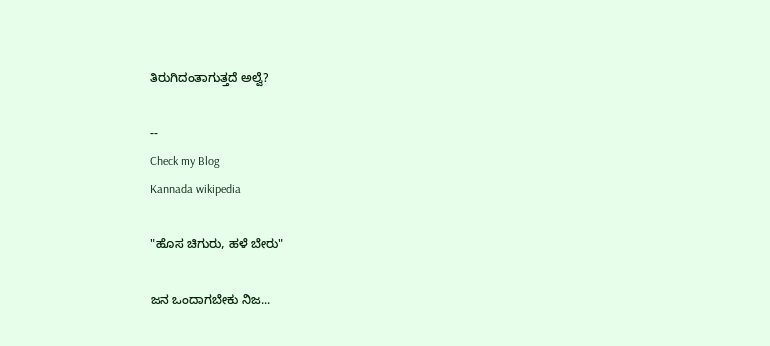ತಿರುಗಿದಂತಾಗುತ್ತದೆ ಅಲ್ವೆ?

--
Check my Blog
Kannada wikipedia

"ಹೊಸ ಚಿಗುರು, ಹಳೆ ಬೇರು"

ಜನ ಒಂದಾಗಬೇಕು ನಿಜ...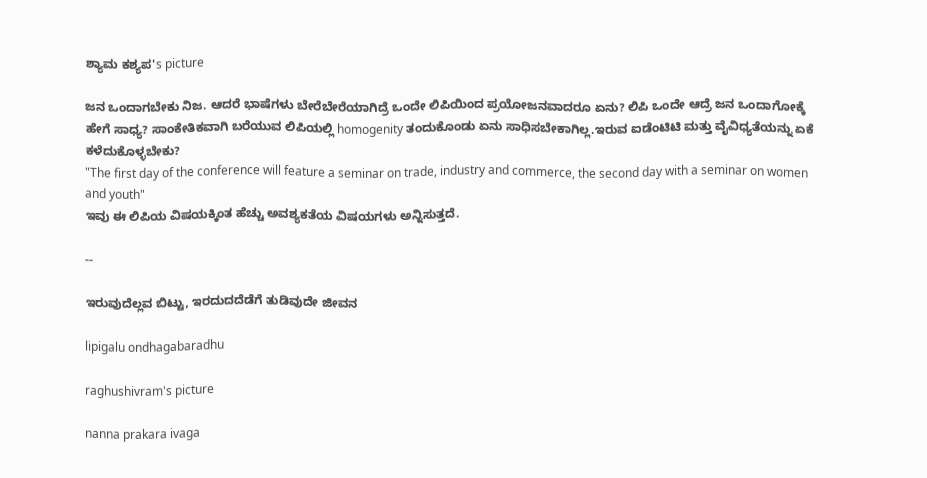ಶ್ಯಾಮ ಕಶ್ಯಪ's picture

ಜನ ಒಂದಾಗಬೇಕು ನಿಜ. ಆದರೆ ಭಾಷೆಗಳು ಬೇರೆಬೇರೆಯಾಗಿದ್ರೆ ಒಂದೇ ಲಿಪಿಯಿಂದ ಪ್ರಯೋಜನವಾದರೂ ಏನು? ಲಿಪಿ ಒಂದೇ ಆದ್ರೆ ಜನ ಒಂದಾಗೋಕ್ಕೆ ಹೇಗೆ ಸಾಧ್ಯ? ಸಾಂಕೇತಿಕವಾಗಿ ಬರೆಯುವ ಲಿಪಿಯಲ್ಲಿ homogenity ತಂದುಕೊಂಡು ಏನು ಸಾಧಿಸಬೇಕಾಗಿಲ್ಲ.ಇರುವ ಐಡೆಂಟಿಟಿ ಮತ್ತು ವೈವಿಧ್ಯತೆಯನ್ನು ಏಕೆ ಕಳೆದುಕೊಳ್ಳಬೇಕು?
"The first day of the conference will feature a seminar on trade, industry and commerce, the second day with a seminar on women and youth"
ಇವು ಈ ಲಿಪಿಯ ವಿಷಯಕ್ಕಿಂತ ಹೆಚ್ಚು ಅವಶ್ಯಕತೆಯ ವಿಷಯಗಳು ಅನ್ನಿಸುತ್ತದೆ.

--

ಇರುವುದೆಲ್ಲವ ಬಿಟ್ಟು, ಇರದುದದೆಡೆಗೆ ತುಡಿವುದೇ ಜೀವನ

lipigalu ondhagabaradhu

raghushivram's picture

nanna prakara ivaga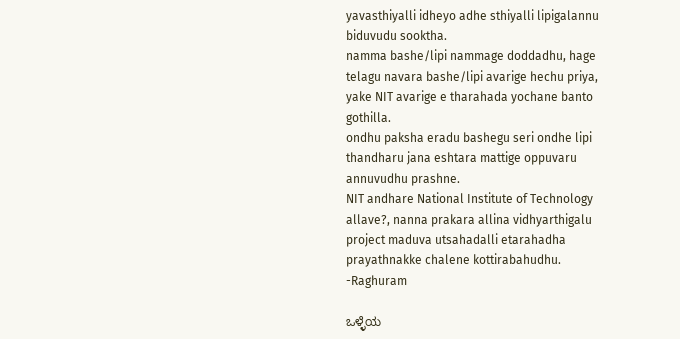yavasthiyalli idheyo adhe sthiyalli lipigalannu biduvudu sooktha.
namma bashe/lipi nammage doddadhu, hage telagu navara bashe/lipi avarige hechu priya, yake NIT avarige e tharahada yochane banto gothilla.
ondhu paksha eradu bashegu seri ondhe lipi thandharu jana eshtara mattige oppuvaru annuvudhu prashne.
NIT andhare National Institute of Technology allave?, nanna prakara allina vidhyarthigalu project maduva utsahadalli etarahadha prayathnakke chalene kottirabahudhu.
-Raghuram

ಒಳ್ಳೆಯ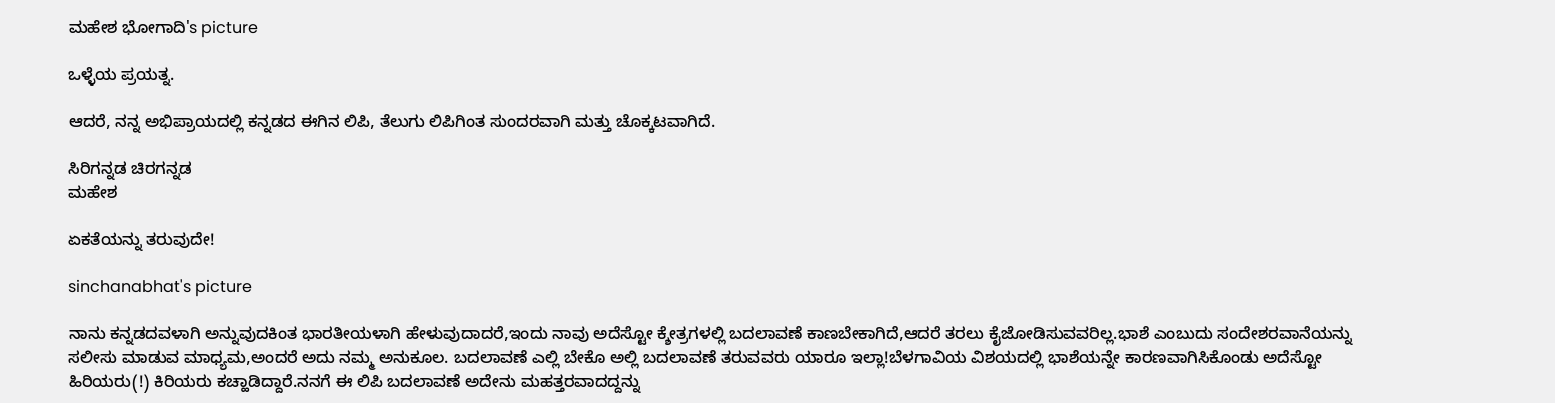ಮಹೇಶ ಭೋಗಾದಿ's picture

ಒಳ್ಳೆಯ ಪ್ರಯತ್ನ.

ಆದರೆ, ನನ್ನ ಅಭಿಪ್ರಾಯದಲ್ಲಿ ಕನ್ನಡದ ಈಗಿನ ಲಿಪಿ, ತೆಲುಗು ಲಿಪಿಗಿಂತ ಸುಂದರವಾಗಿ ಮತ್ತು ಚೊಕ್ಕಟವಾಗಿದೆ.

ಸಿರಿಗನ್ನಡ ಚಿರಗನ್ನಡ
ಮಹೇಶ

ಏಕತೆಯನ್ನು ತರುವುದೇ!

sinchanabhat's picture

ನಾನು ಕನ್ನಡದವಳಾಗಿ ಅನ್ನುವುದಕಿಂತ ಭಾರತೀಯಳಾಗಿ ಹೇಳುವುದಾದರೆ,ಇಂದು ನಾವು ಅದೆಸ್ಟೋ ಕ್ಶೇತ್ರಗಳಲ್ಲಿ ಬದಲಾವಣೆ ಕಾಣಬೇಕಾಗಿದೆ,ಆದರೆ ತರಲು ಕೈಜೋಡಿಸುವವರಿಲ್ಲ.ಭಾಶೆ ಎಂಬುದು ಸಂದೇಶರವಾನೆಯನ್ನು ಸಲೀಸು ಮಾಡುವ ಮಾಧ್ಯಮ,ಅಂದರೆ ಅದು ನಮ್ಮ ಅನುಕೂಲ. ಬದಲಾವಣೆ ಎಲ್ಲಿ ಬೇಕೊ ಅಲ್ಲಿ ಬದಲಾವಣೆ ತರುವವರು ಯಾರೂ ಇಲ್ಲಾ!ಬೆಳಗಾವಿಯ ವಿಶಯದಲ್ಲಿ ಭಾಶೆಯನ್ನೇ ಕಾರಣವಾಗಿಸಿಕೊಂಡು ಅದೆಸ್ಟೋ ಹಿರಿಯರು(!) ಕಿರಿಯರು ಕಚ್ಹಾಡಿದ್ದಾರೆ.ನನಗೆ ಈ ಲಿಪಿ ಬದಲಾವಣೆ ಅದೇನು ಮಹತ್ತರವಾದದ್ದನ್ನು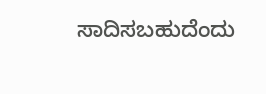ಸಾದಿಸಬಹುದೆಂದು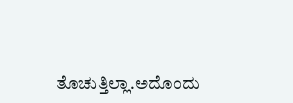ತೊಚುತ್ತಿಲ್ಲಾ.ಅದೊಂದು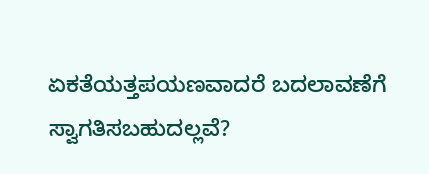ಏಕತೆಯತ್ತಪಯಣವಾದರೆ ಬದಲಾವಣೆಗೆ ಸ್ವಾಗತಿಸಬಹುದಲ್ಲವೆ?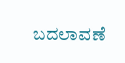ಬದಲಾವಣೆ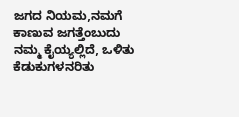ಜಗದ ನಿಯಮ,ನಮಗೆ ಕಾಣುವ ಜಗತ್ತೆಂಬುದು ನಮ್ಮ ಕೈಯ್ಯಲ್ಲಿದೆ, ಒಳಿತು ಕೆಡುಕುಗಳನರಿತು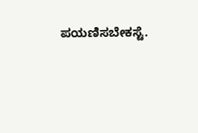ಪಯಣಿಸಬೇಕಸ್ಟೆ.